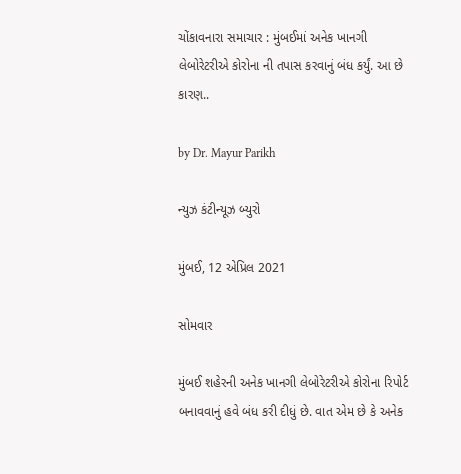ચોંકાવનારા સમાચાર : મુંબઈમાં અનેક ખાનગી લેબોરેટરીએ કોરોના ની તપાસ કરવાનું બંધ કર્યું. આ છે કારણ..

by Dr. Mayur Parikh

ન્યુઝ કંટીન્યૂઝ બ્યુરો

મુંબઈ, 12 એપ્રિલ 2021

સોમવાર

મુંબઈ શહેરની અનેક ખાનગી લેબોરેટરીએ કોરોના રિપોર્ટ બનાવવાનું હવે બંધ કરી દીધું છે. વાત એમ છે કે અનેક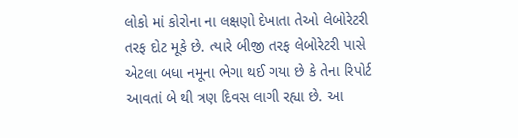લોકો માં કોરોના ના લક્ષણો દેખાતા તેઓ લેબોરેટરી તરફ દોટ મૂકે છે. ત્યારે બીજી તરફ લેબોરેટરી પાસે એટલા બધા નમૂના ભેગા થઈ ગયા છે કે તેના રિપોર્ટ આવતાં બે થી ત્રણ દિવસ લાગી રહ્યા છે. આ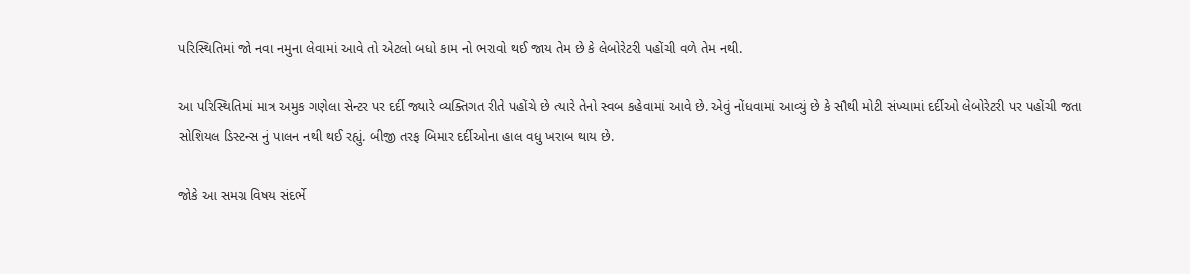પરિસ્થિતિમાં જો નવા નમુના લેવામાં આવે તો એટલો બધો કામ નો ભરાવો થઈ જાય તેમ છે કે લેબોરેટરી પહોંચી વળે તેમ નથી.

આ પરિસ્થિતિમાં માત્ર અમુક ગણેલા સેન્ટર પર દર્દી જ્યારે વ્યક્તિગત રીતે પહોંચે છે ત્યારે તેનો સ્વબ કહેવામાં આવે છે. એવું નોંધવામાં આવ્યું છે કે સૌથી મોટી સંખ્યામાં દર્દીઓ લેબોરેટરી પર પહોંચી જતા સોશિયલ ડિસ્ટન્સ નું પાલન નથી થઈ રહ્યું. બીજી તરફ બિમાર દર્દીઓના હાલ વધુ ખરાબ થાય છે.

જોકે આ સમગ્ર વિષય સંદર્ભે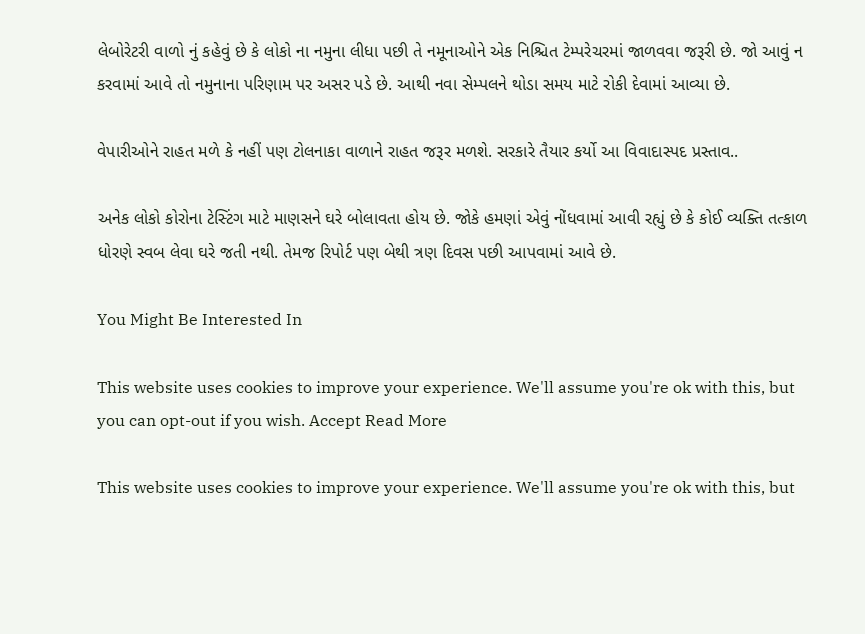લેબોરેટરી વાળો નું કહેવું છે કે લોકો ના નમુના લીધા પછી તે નમૂનાઓને એક નિશ્ચિત ટેમ્પરેચરમાં જાળવવા જરૂરી છે. જો આવું ન કરવામાં આવે તો નમુનાના પરિણામ પર અસર પડે છે. આથી નવા સેમ્પલને થોડા સમય માટે રોકી દેવામાં આવ્યા છે.

વેપારીઓને રાહત મળે કે નહીં પણ ટોલનાકા વાળાને રાહત જરૂર મળશે. સરકારે તૈયાર કર્યો આ વિવાદાસ્પદ પ્રસ્તાવ..

અનેક લોકો કોરોના ટેસ્ટિંગ માટે માણસને ઘરે બોલાવતા હોય છે. જોકે હમણાં એવું નોંધવામાં આવી રહ્યું છે કે કોઈ વ્યક્તિ તત્કાળ ધોરણે સ્વબ લેવા ઘરે જતી નથી. તેમજ રિપોર્ટ પણ બેથી ત્રણ દિવસ પછી આપવામાં આવે છે.

You Might Be Interested In

This website uses cookies to improve your experience. We'll assume you're ok with this, but you can opt-out if you wish. Accept Read More

This website uses cookies to improve your experience. We'll assume you're ok with this, but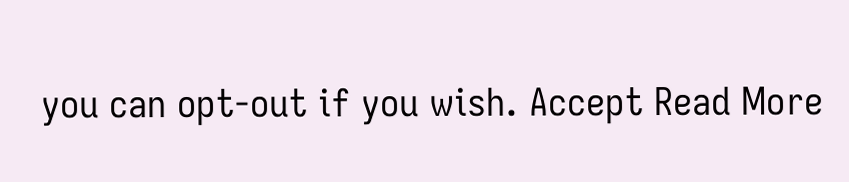you can opt-out if you wish. Accept Read More